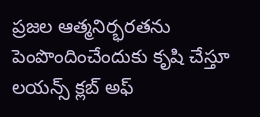ప్రజల ఆత్మనిర్భరతను పెంపొందించేందుకు కృషి చేస్తూ లయన్స్ క్లబ్ అఫ్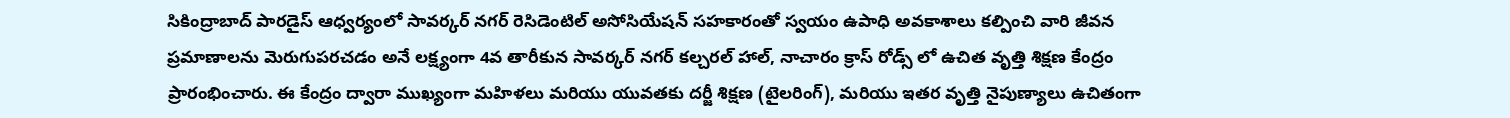సికింద్రాబాద్ పారడైస్ ఆధ్వర్యంలో సావర్కర్ నగర్ రెసిడెంటిల్ అసోసియేషన్ సహకారంతో స్వయం ఉపాధి అవకాశాలు కల్పించి వారి జీవన ప్రమాణాలను మెరుగుపరచడం అనే లక్ష్యంగా 4వ తారీకున సావర్కర్ నగర్ కల్చరల్ హాల్, నాచారం క్రాస్ రోడ్స్ లో ఉచిత వృత్తి శిక్షణ కేంద్రం ప్రారంభించారు. ఈ కేంద్రం ద్వారా ముఖ్యంగా మహిళలు మరియు యువతకు దర్జీ శిక్షణ (టైలరింగ్), మరియు ఇతర వృత్తి నైపుణ్యాలు ఉచితంగా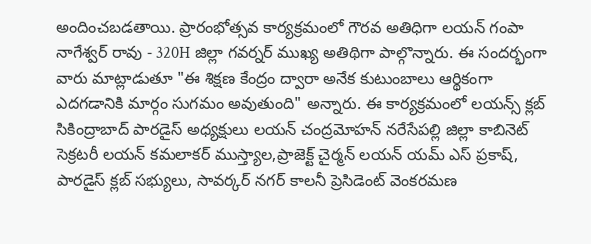అందించబడతాయి. ప్రారంభోత్సవ కార్యక్రమంలో గౌరవ అతిధిగా లయన్ గంపా నాగేశ్వర్ రావు - 320H జిల్లా గవర్నర్ ముఖ్య అతిథిగా పాల్గొన్నారు. ఈ సందర్భంగా వారు మాట్లాడుతూ "ఈ శిక్షణ కేంద్రం ద్వారా అనేక కుటుంబాలు ఆర్థికంగా ఎదగడానికి మార్గం సుగమం అవుతుంది" అన్నారు. ఈ కార్యక్రమంలో లయన్స్ క్లబ్ సికింద్రాబాద్ పారడైస్ అధ్యక్షులు లయన్ చంద్రమోహన్ నరేసేపల్లి జిల్లా కాబినెట్ సెక్రటరీ లయన్ కమలాకర్ ముస్త్యాల,ప్రాజెక్ట్ చైర్మన్ లయన్ యమ్ ఎస్ ప్రకాష్, పారడైస్ క్లబ్ సభ్యులు, సావర్కర్ నగర్ కాలనీ ప్రెసిడెంట్ వెంకరమణ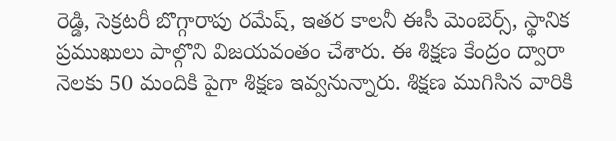రెడ్డి, సెక్రటరీ బొగ్గారాపు రమేష్, ఇతర కాలనీ ఈసీ మెంబెర్స్, స్థానిక ప్రముఖులు పాల్గొని విజయవంతం చేశారు. ఈ శిక్షణ కేంద్రం ద్వారా నెలకు 50 మందికి పైగా శిక్షణ ఇవ్వనున్నారు. శిక్షణ ముగిసిన వారికి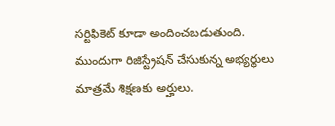సర్టిఫికెట్ కూడా అందించబడుతుంది. ముందుగా రిజిస్ట్రేషన్ చేసుకున్న అభ్యర్థులు మాత్రమే శిక్షణకు అర్హులు.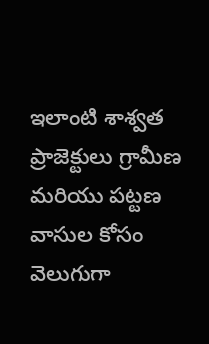ఇలాంటి శాశ్వత ప్రాజెక్టులు గ్రామీణ మరియు పట్టణ వాసుల కోసం వెలుగుగా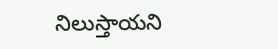నిలుస్తాయని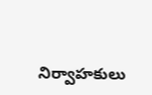నిర్వాహకులు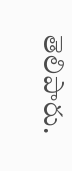తెలిపారు.